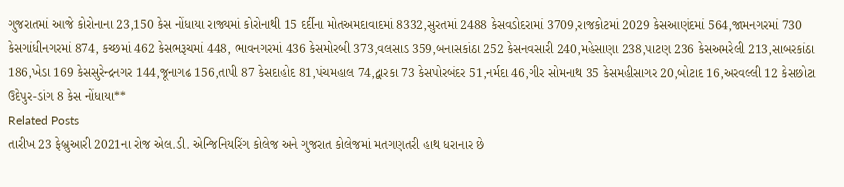ગુજરાતમાં આજે કોરોનાના 23,150 કેસ નોંધાયા રાજ્યમાં કોરોનાથી 15 દર્દીના મોતઅમદાવાદમાં 8332,સુરતમાં 2488 કેસવડોદરામાં 3709,રાજકોટમાં 2029 કેસઆણંદમાં 564,જામનગરમાં 730 કેસગાંધીનગરમાં 874, કચ્છમાં 462 કેસભરૂચમાં 448, ભાવનગરમાં 436 કેસમોરબી 373,વલસાડ 359,બનાસકાંઠા 252 કેસનવસારી 240,મહેસાણા 238,પાટણ 236 કેસઅમરેલી 213,સાબરકાંઠા 186,ખેડા 169 કેસસુરેન્દ્રનગર 144,જૂનાગઢ 156,તાપી 87 કેસદાહોદ 81,પંચમહાલ 74,દ્વારકા 73 કેસપોરબંદર 51,નર્મદા 46,ગીર સોમનાથ 35 કેસમહીસાગર 20,બોટાદ 16,અરવલ્લી 12 કેસછોટા ઉદેપુર-ડાંગ 8 કેસ નોંધાયા**
Related Posts
તારીખ 23 ફેબ્રુઆરી 2021ના રોજ એલ.ડી. એન્જિનિયરિંગ કોલેજ અને ગુજરાત કોલેજમાં મતગણતરી હાથ ધરાનાર છે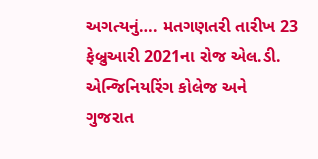અગત્યનું…. મતગણતરી તારીખ 23 ફેબ્રુઆરી 2021ના રોજ એલ.ડી. એન્જિનિયરિંગ કોલેજ અને ગુજરાત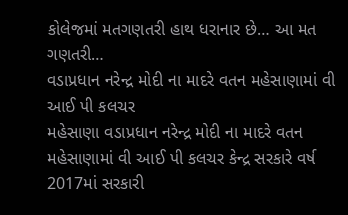કોલેજમાં મતગણતરી હાથ ધરાનાર છે… આ મત ગણતરી…
વડાપ્રધાન નરેન્દ્ર મોદી ના માદરે વતન મહેસાણામાં વી આઈ પી કલચર
મહેસાણા વડાપ્રધાન નરેન્દ્ર મોદી ના માદરે વતન મહેસાણામાં વી આઈ પી કલચર કેન્દ્ર સરકારે વર્ષ 2017માં સરકારી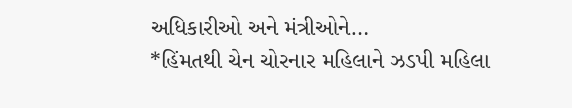અધિકારીઓ અને મંત્રીઓને…
*હિંમતથી ચેન ચોરનાર મહિલાને ઝડપી મહિલા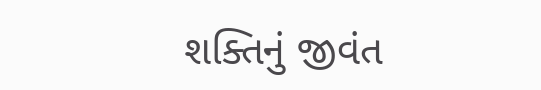શક્તિનું જીવંત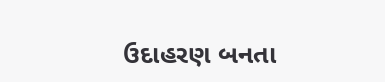ઉદાહરણ બનતા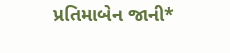પ્રતિમાબેન જાની*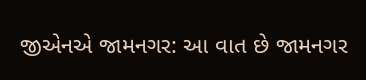જીએનએ જામનગર: આ વાત છે જામનગર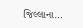જિલ્લાના…